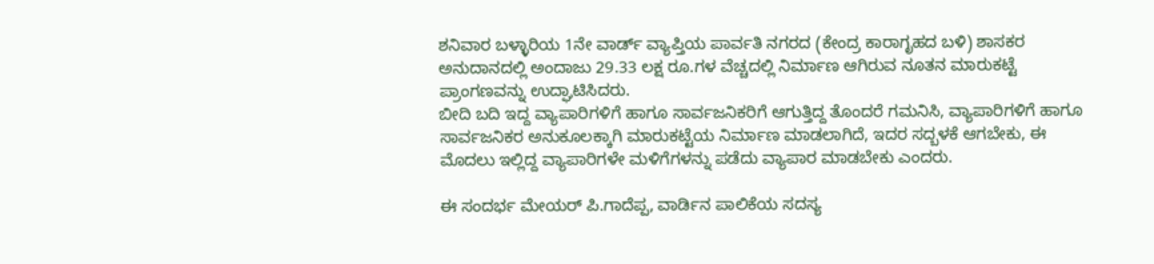ಶನಿವಾರ ಬಳ್ಳಾರಿಯ 1ನೇ ವಾರ್ಡ್ ವ್ಯಾಪ್ತಿಯ ಪಾರ್ವತಿ ನಗರದ (ಕೇಂದ್ರ ಕಾರಾಗೃಹದ ಬಳಿ) ಶಾಸಕರ ಅನುದಾನದಲ್ಲಿ ಅಂದಾಜು 29.33 ಲಕ್ಷ ರೂ.ಗಳ ವೆಚ್ಚದಲ್ಲಿ ನಿರ್ಮಾಣ ಆಗಿರುವ ನೂತನ ಮಾರುಕಟ್ಟೆ ಪ್ರಾಂಗಣವನ್ನು ಉದ್ಘಾಟಿಸಿದರು.
ಬೀದಿ ಬದಿ ಇದ್ದ ವ್ಯಾಪಾರಿಗಳಿಗೆ ಹಾಗೂ ಸಾರ್ವಜನಿಕರಿಗೆ ಆಗುತ್ತಿದ್ದ ತೊಂದರೆ ಗಮನಿಸಿ, ವ್ಯಾಪಾರಿಗಳಿಗೆ ಹಾಗೂ ಸಾರ್ವಜನಿಕರ ಅನುಕೂಲಕ್ಕಾಗಿ ಮಾರುಕಟ್ಟೆಯ ನಿರ್ಮಾಣ ಮಾಡಲಾಗಿದೆ, ಇದರ ಸದ್ಬಳಕೆ ಆಗಬೇಕು, ಈ ಮೊದಲು ಇಲ್ಲಿದ್ದ ವ್ಯಾಪಾರಿಗಳೇ ಮಳಿಗೆಗಳನ್ನು ಪಡೆದು ವ್ಯಾಪಾರ ಮಾಡಬೇಕು ಎಂದರು.

ಈ ಸಂದರ್ಭ ಮೇಯರ್ ಪಿ.ಗಾದೆಪ್ಪ, ವಾರ್ಡಿನ ಪಾಲಿಕೆಯ ಸದಸ್ಯ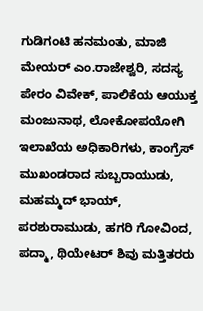ಗುಡಿಗಂಟಿ ಹನಮಂತು, ಮಾಜಿ ಮೇಯರ್ ಎಂ.ರಾಜೇಶ್ವರಿ, ಸದಸ್ಯ ಪೇರಂ ವಿವೇಕ್, ಪಾಲಿಕೆಯ ಆಯುಕ್ತ ಮಂಜುನಾಥ, ಲೋಕೋಪಯೋಗಿ ಇಲಾಖೆಯ ಅಧಿಕಾರಿಗಳು, ಕಾಂಗ್ರೆಸ್ ಮುಖಂಡರಾದ ಸುಬ್ಬರಾಯುಡು, ಮಹಮ್ಮದ್ ಭಾಯ್, ಪರಶುರಾಮುಡು, ಹಗರಿ ಗೋವಿಂದ, ಪದ್ಮಾ, ಥಿಯೇಟರ್ ಶಿವು ಮತ್ತಿತರರು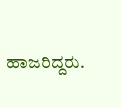ಹಾಜರಿದ್ದರು.